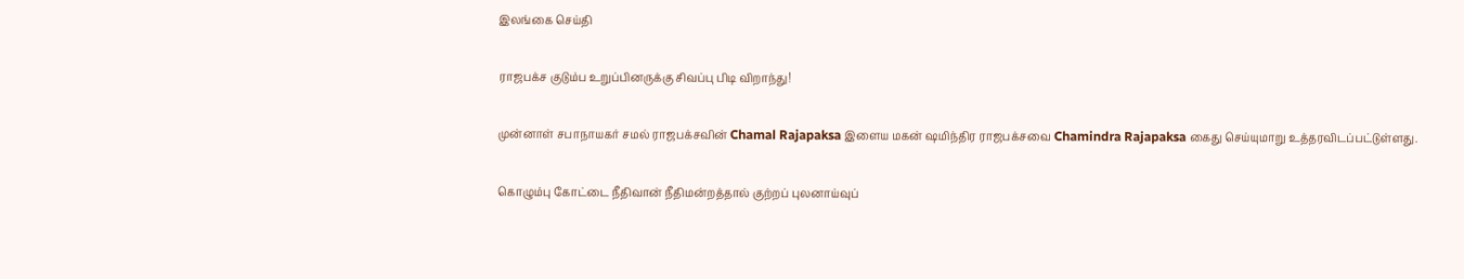இலங்கை செய்தி

ராஜபக்ச குடும்ப உறுப்பினருக்கு சிவப்பு பிடி விறாந்து!

முன்னாள் சபாநாயகர் சமல் ராஜபக்சவின் Chamal Rajapaksa இளைய மகன் ஷமிந்திர ராஜபக்சவை Chamindra Rajapaksa கைது செய்யுமாறு உத்தரவிடப்பட்டுள்ளது.

கொழும்பு கோட்டை நீதிவான் நீதிமன்றத்தால் குற்றப் புலனாய்வுப்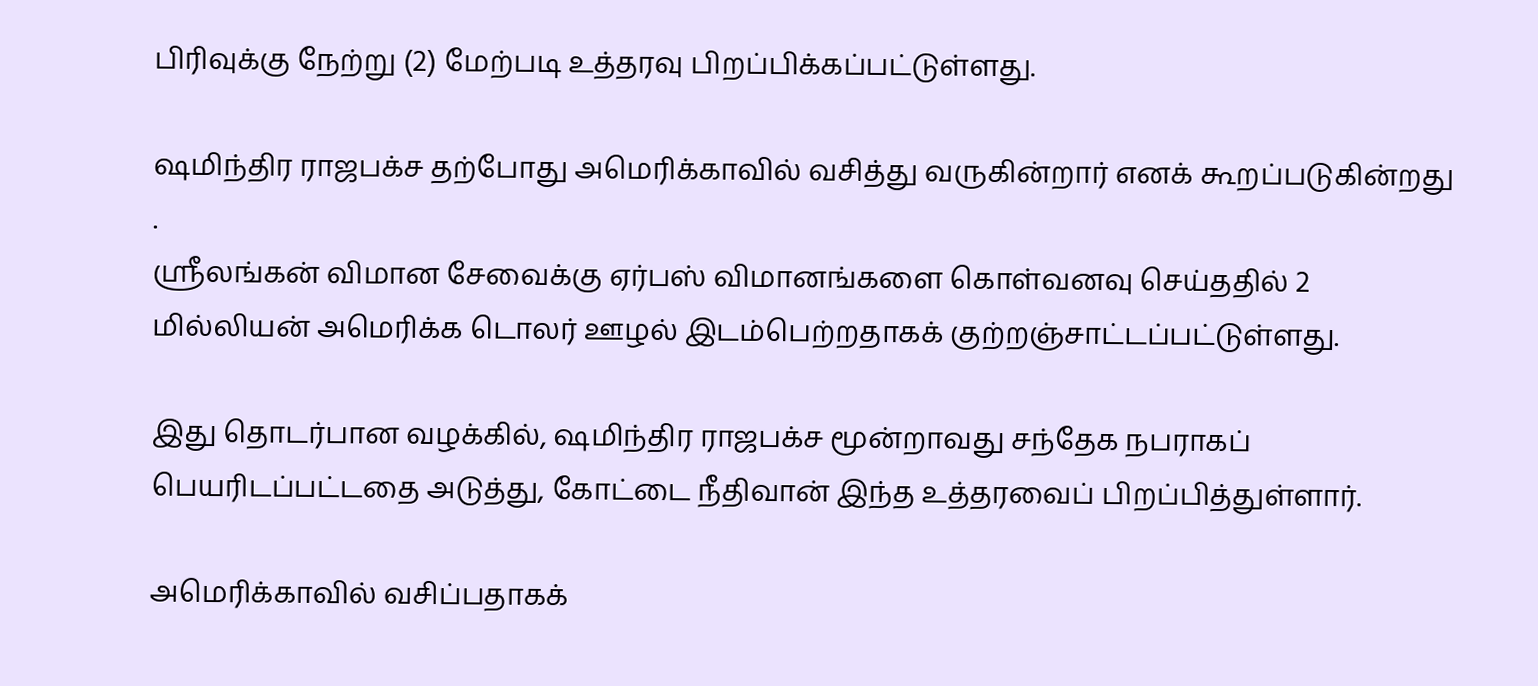பிரிவுக்கு நேற்று (2) மேற்படி உத்தரவு பிறப்பிக்கப்பட்டுள்ளது.

ஷமிந்திர ராஜபக்ச தற்போது அமெரிக்காவில் வசித்து வருகின்றார் எனக் கூறப்படுகின்றது
.
ஸ்ரீலங்கன் விமான சேவைக்கு ஏர்பஸ் விமானங்களை கொள்வனவு செய்ததில் 2 மில்லியன் அமெரிக்க டொலர் ஊழல் இடம்பெற்றதாகக் குற்றஞ்சாட்டப்பட்டுள்ளது.

இது தொடர்பான வழக்கில், ஷமிந்திர ராஜபக்ச மூன்றாவது சந்தேக நபராகப் பெயரிடப்பட்டதை அடுத்து, கோட்டை நீதிவான் இந்த உத்தரவைப் பிறப்பித்துள்ளார்.

அமெரிக்காவில் வசிப்பதாகக்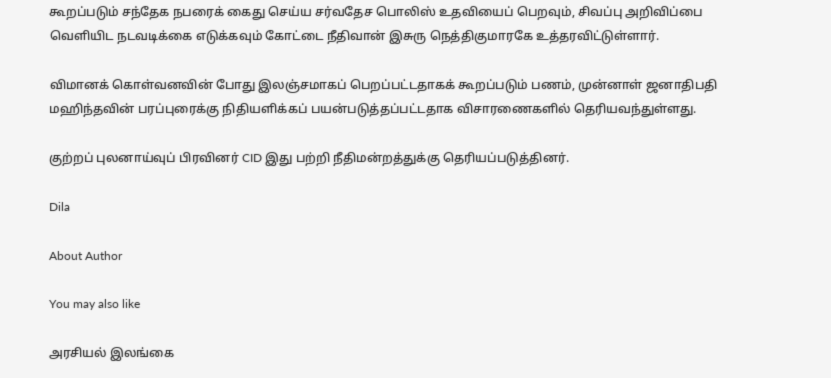கூறப்படும் சந்தேக நபரைக் கைது செய்ய சர்வதேச பொலிஸ் உதவியைப் பெறவும், சிவப்பு அறிவிப்பை வெளியிட நடவடிக்கை எடுக்கவும் கோட்டை நீதிவான் இசுரு நெத்திகுமாரகே உத்தரவிட்டுள்ளார்.

விமானக் கொள்வனவின் போது இலஞ்சமாகப் பெறப்பட்டதாகக் கூறப்படும் பணம், முன்னாள் ஜனாதிபதி மஹிந்தவின் பரப்புரைக்கு நிதியளிக்கப் பயன்படுத்தப்பட்டதாக விசாரணைகளில் தெரியவந்துள்ளது.

குற்றப் புலனாய்வுப் பிரவினர் CID இது பற்றி நீதிமன்றத்துக்கு தெரியப்படுத்தினர்.

Dila

About Author

You may also like

அரசியல் இலங்கை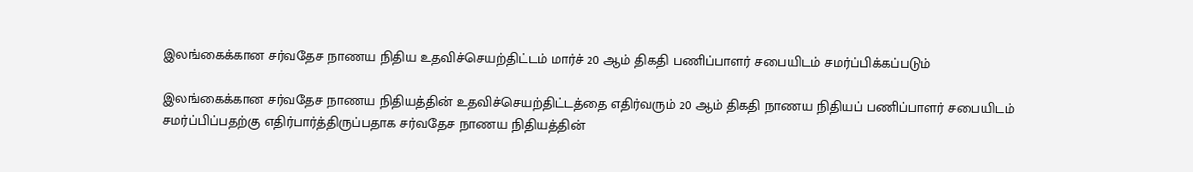இலங்கைக்கான சர்வதேச நாணய நிதிய உதவிச்செயற்திட்டம் மார்ச் 20 ஆம் திகதி பணிப்பாளர் சபையிடம் சமர்ப்பிக்கப்படும்

இலங்கைக்கான சர்வதேச நாணய நிதியத்தின் உதவிச்செயற்திட்டத்தை எதிர்வரும் 20 ஆம் திகதி நாணய நிதியப் பணிப்பாளர் சபையிடம் சமர்ப்பிப்பதற்கு எதிர்பார்த்திருப்பதாக சர்வதேச நாணய நிதியத்தின்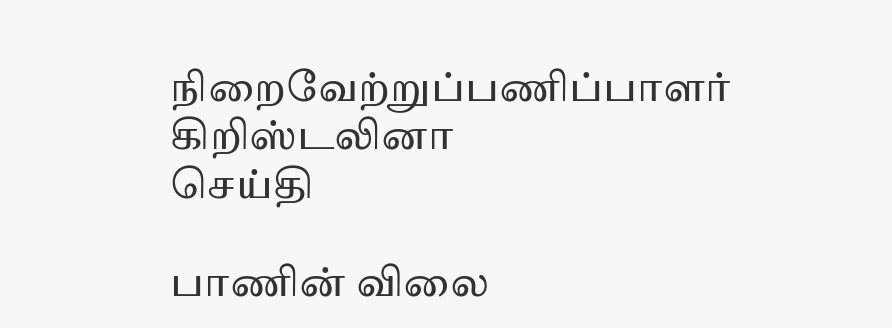நிறைவேற்றுப்பணிப்பாளர் கிறிஸ்டலினா
செய்தி

பாணின் விலை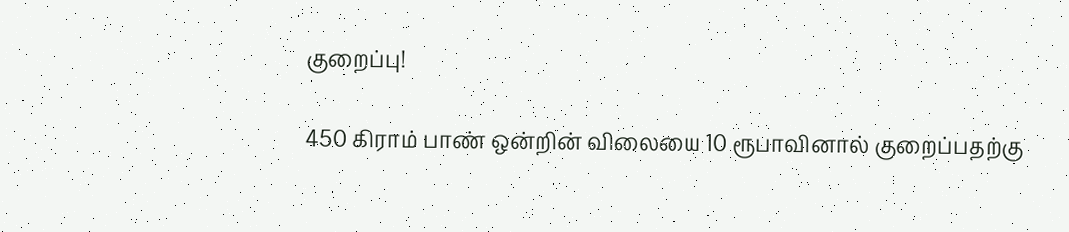குறைப்பு!

450 கிராம் பாண் ஒன்றின் விலையை 10 ரூபாவினால் குறைப்பதற்கு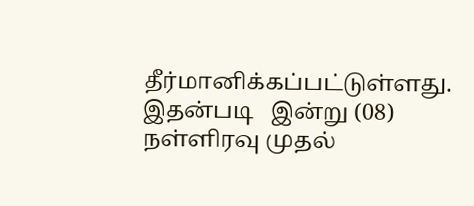தீர்மானிக்கப்பட்டுள்ளது. இதன்படி   இன்று (08) நள்ளிரவு முதல்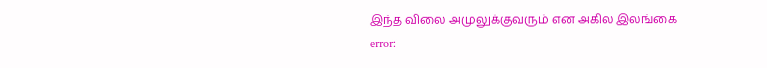இந்த விலை அமுலுக்குவரும் என அகில இலங்கை
error: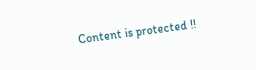Content is protected !!